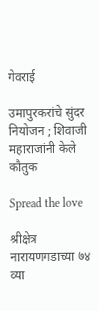गेवराई

उमापुरकरांचे सुंदर नियोजन ; शिवाजी महाराजांनी केले कौतुक

Spread the love

श्रीक्षेत्र नारायणगडाच्या ७४ व्या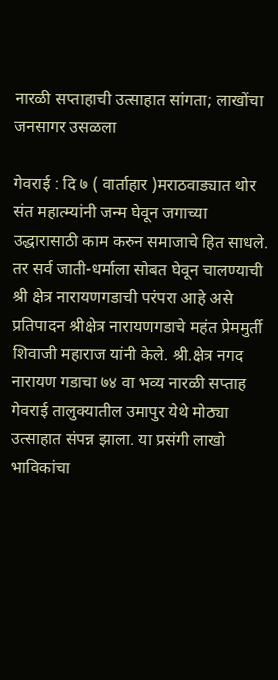नारळी सप्ताहाची उत्साहात सांगता; लाखोंचा जनसागर उसळला

गेवराई : दि ७ ( वार्ताहार )मराठवाड्यात थोर संत महात्म्यांनी जन्म घेवून जगाच्या उद्धारासाठी काम करुन समाजाचे हित साधले. तर सर्व जाती-धर्माला सोबत घेवून चालण्याची श्री क्षेत्र नारायणगडाची परंपरा आहे असे प्रतिपादन श्रीक्षेत्र नारायणगडाचे महंत प्रेममुर्ती शिवाजी महाराज यांनी केले. श्री.क्षेत्र नगद नारायण गडाचा ७४ वा भव्य नारळी सप्ताह गेवराई तालुक्यातील उमापुर येथे मोठ्या उत्साहात संपन्न झाला. या प्रसंगी लाखो भाविकांचा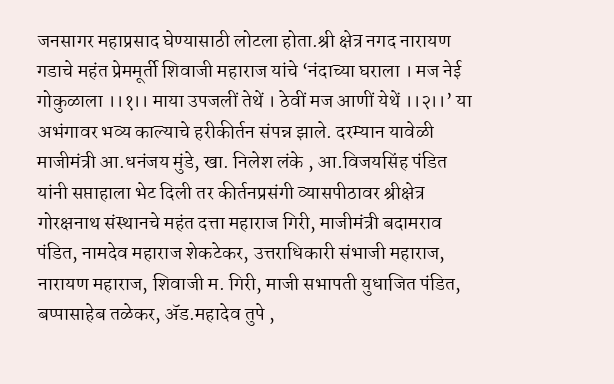जनसागर महाप्रसाद घेण्यासाठी लोटला होता.श्री क्षेत्र नगद नारायण गडाचे महंत प्रेममूर्ती शिवाजी महाराज यांचे ‘नंदाच्या घराला । मज नेई गोकुळाला ।।१।। माया उपजलीं तेथें । ठेवीं मज आणीं येथें ।।२।।’ या अभंगावर भव्य काल्याचे हरीकीर्तन संपन्न झाले. दरम्यान यावेळी माजीमंत्री आ.धनंजय मुंडे, खा. निलेश लंके , आ.विजयसिंह पंडित यांनी सप्ताहाला भेट दिली तर कीर्तनप्रसंगी व्यासपीठावर श्रीक्षेत्र गोरक्षनाथ संस्थानचे महंत दत्ता महाराज गिरी, माजीमंत्री बदामराव पंडित, नामदेव महाराज शेकटेकर, उत्तराधिकारी संभाजी महाराज, नारायण महाराज, शिवाजी म. गिरी, माजी सभापती युधाजित पंडित, बप्पासाहेब तळेकर, ॲड.महादेव तुपे ,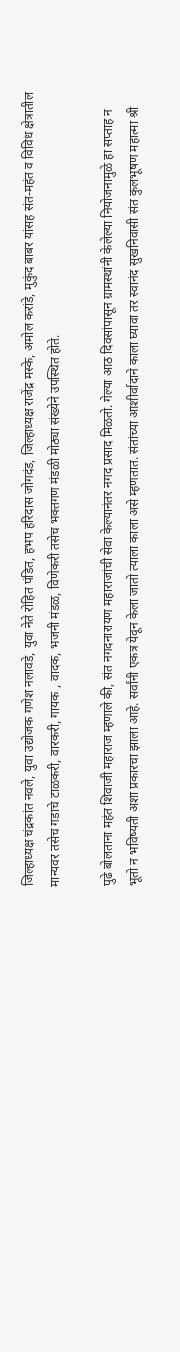जिल्हाध्यक्ष चंद्रकांत नवले, युवा उद्योजक गणेश नलावडे, युवा नेते रोहित पंडित, हभप हरिदास जोगदंड, जिल्हाध्यक्ष राजेंद्र मस्के, अमोल करांडे, मुकुंद बाबर यांसह संत-महंत व विविध क्षेत्रातील मान्यवर तसेच गडाचे टाळकरी, वारकरी, गायक , वादक, भजनी मंडळ, विणेकरी तसेच भक्तगण मंडळी मोठ्या संख्येने उपस्थित होते.

पुढे बोलताना महंत शिवाजी महाराज म्हणाले की, संत नगदनारायण महाराजांची सेवा केल्यानंतर नगद प्रसाद मिळतो. गेल्या आठ दिवसांपासून ग्रामस्थांनी केलेल्या नियोजनामुळे हा सप्ताह न भूतो न भविष्यती अशा प्रकारचा झाला आहे. सर्वांनी एकत्र येवून केला जातो त्याला काला असे म्हणतात. संतांच्या आशीर्वादाने काला घ्यावा तर स्वानंद सुखनिवासी संत कुलभूषण महात्मा श्री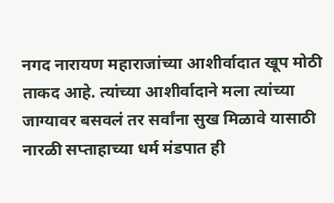नगद नारायण महाराजांच्या आशीर्वादात खूप मोठी ताकद आहे. त्यांच्या आशीर्वादाने मला त्यांच्या जाग्यावर बसवलं तर सर्वांना सुख मिळावे यासाठी नारळी सप्ताहाच्या धर्म मंडपात ही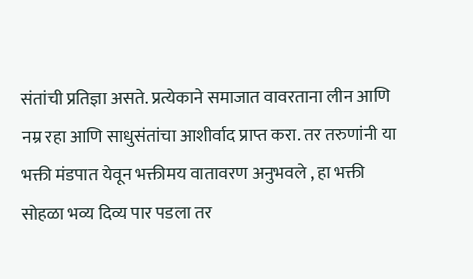संतांची प्रतिज्ञा असते. प्रत्येकाने समाजात वावरताना लीन आणि नम्र रहा आणि साधुसंतांचा आशीर्वाद प्राप्त करा. तर तरुणांनी या भक्ती मंडपात येवून भक्तीमय वातावरण अनुभवले , हा भक्ती सोहळा भव्य दिव्य पार पडला तर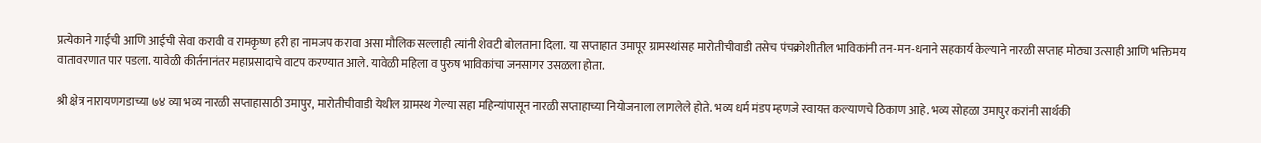प्रत्येकाने गाईची आणि आईची सेवा करावी व रामकृष्ण हरी हा नामजप करावा असा मौलिक सल्लाही त्यांनी शेवटी बोलताना दिला. या सप्ताहात उमापूर ग्रामस्थांसह मारोतीचीवाडी तसेच पंचक्रोशीतील भाविकांनी तन-मन-धनाने सहकार्य केल्याने नारळी सप्ताह मोठ्या उत्साही आणि भक्तिमय वातावरणात पार पडला. यावेळी कीर्तनानंतर महाप्रसादाचे वाटप करण्यात आले. यावेळी महिला व पुरुष भाविकांचा जनसागर उसळला होता.

श्री क्षेत्र नारायणगडाच्या ७४ व्या भव्य नारळी सप्ताहासाठी उमापुर, मारोतीचीवाडी येथील ग्रामस्थ गेल्या सहा महिन्यांपासून नारळी सप्ताहाच्या नियोजनाला लागलेले होते. भव्य धर्म मंडप म्हणजे स्वायत्त कल्याणचे ठिकाण आहे. भव्य सोहळा उमापुर करांनी सार्थकी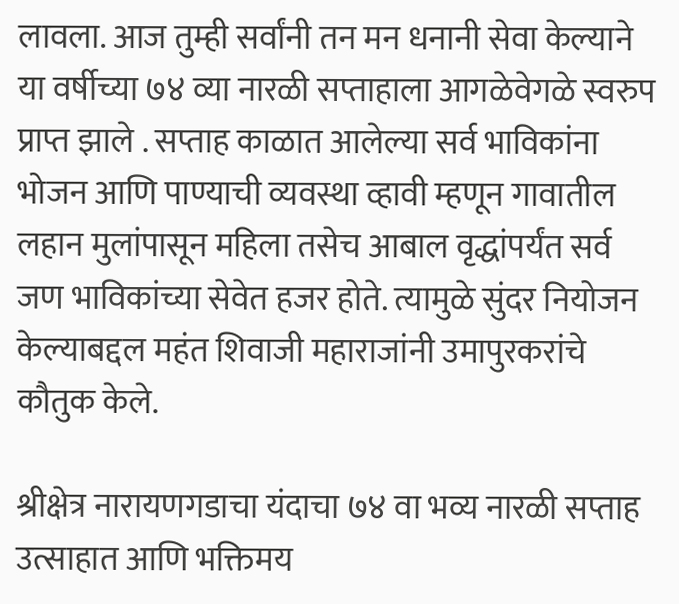लावला. आज तुम्ही सर्वांनी तन मन धनानी सेवा केल्याने या वर्षीच्या ७४ व्या नारळी सप्ताहाला आगळेवेगळे स्वरुप प्राप्त झाले . सप्ताह काळात आलेल्या सर्व भाविकांना भोजन आणि पाण्याची व्यवस्था व्हावी म्हणून गावातील लहान मुलांपासून महिला तसेच आबाल वृद्धांपर्यंत सर्व जण भाविकांच्या सेवेत हजर होते. त्यामुळे सुंदर नियोजन केल्याबद्दल महंत शिवाजी महाराजांनी उमापुरकरांचे कौतुक केले.

श्रीक्षेत्र नारायणगडाचा यंदाचा ७४ वा भव्य नारळी सप्ताह उत्साहात आणि भक्तिमय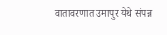वातावरणात उमापुर येथे संपन्न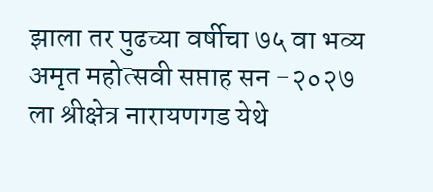झाला तर पुढच्या वर्षीचा ७५ वा भव्य अमृत महोत्सवी सप्ताह सन -२०२७ ला श्रीक्षेत्र नारायणगड येथे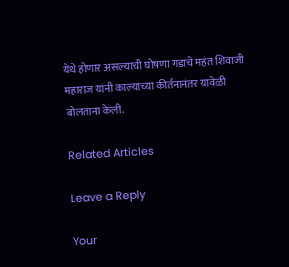येथे होणार असल्याची घोषणा गडाचे महंत शिवाजी महाराज यांनी काल्याच्या कीर्तनानंतर यावेळी बोलताना केली.

Related Articles

Leave a Reply

Your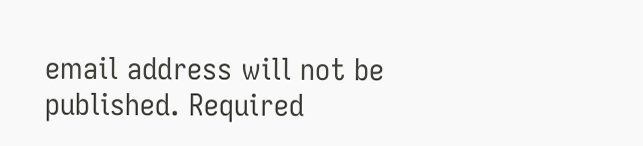email address will not be published. Required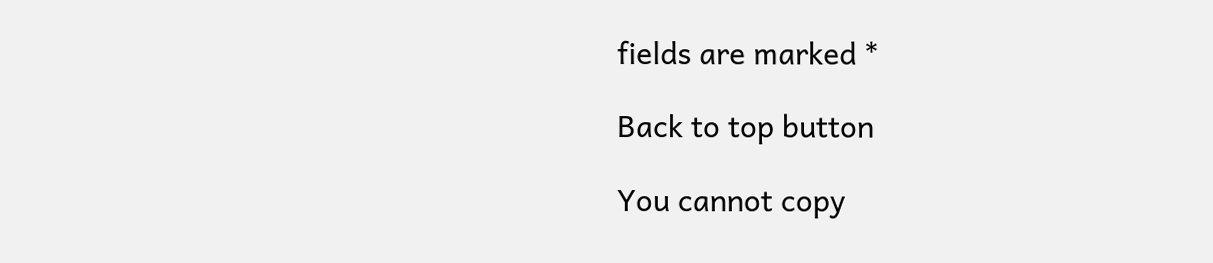fields are marked *

Back to top button

You cannot copy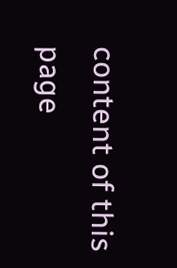content of this page